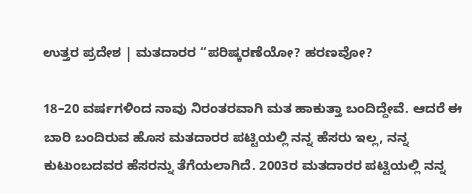ಉತ್ತರ ಪ್ರದೇಶ | ಮತದಾರರ “ಪರಿಷ್ಕರಣೆಯೋ? ಹರಣವೋ?

18–20 ವರ್ಷಗಳಿಂದ ನಾವು ನಿರಂತರವಾಗಿ ಮತ ಹಾಕುತ್ತಾ ಬಂದಿದ್ದೇವೆ. ಆದರೆ ಈ ಬಾರಿ ಬಂದಿರುವ ಹೊಸ ಮತದಾರರ ಪಟ್ಟಿಯಲ್ಲಿ ನನ್ನ ಹೆಸರು ಇಲ್ಲ, ನನ್ನ ಕುಟುಂಬದವರ ಹೆಸರನ್ನು ತೆಗೆಯಲಾಗಿದೆ. 2003ರ ಮತದಾರರ ಪಟ್ಟಿಯಲ್ಲಿ ನನ್ನ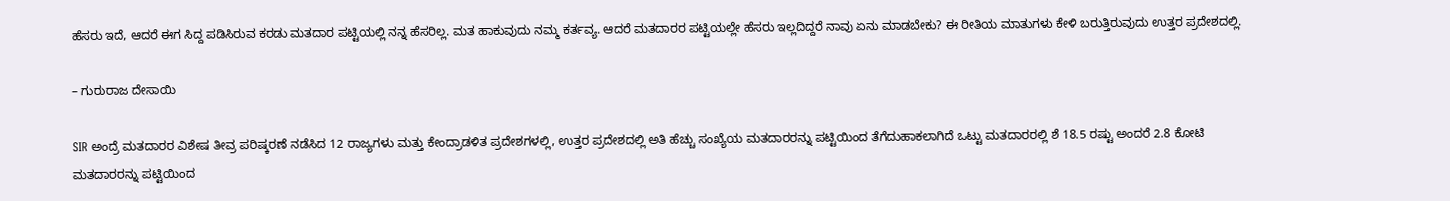ಹೆಸರು ಇದೆ, ಆದರೆ ಈಗ ಸಿದ್ದ ಪಡಿಸಿರುವ ಕರಡು ಮತದಾರ ಪಟ್ಟಿಯಲ್ಲಿ ನನ್ನ ಹೆಸರಿಲ್ಲ. ಮತ ಹಾಕುವುದು ನಮ್ಮ ಕರ್ತವ್ಯ. ಆದರೆ ಮತದಾರರ ಪಟ್ಟಿಯಲ್ಲೇ ಹೆಸರು ಇಲ್ಲದಿದ್ದರೆ ನಾವು ಏನು ಮಾಡಬೇಕು? ಈ ರೀತಿಯ ಮಾತುಗಳು ಕೇಳಿ ಬರುತ್ತಿರುವುದು ಉತ್ತರ ಪ್ರದೇಶದಲ್ಲಿ.

– ಗುರುರಾಜ ದೇಸಾಯಿ

SIR ಅಂದ್ರೆ ಮತದಾರರ ವಿಶೇಷ ತೀವ್ರ ಪರಿಷ್ಕರಣೆ ನಡೆಸಿದ 12 ರಾಜ್ಯಗಳು ಮತ್ತು ಕೇಂದ್ರಾಡಳಿತ ಪ್ರದೇಶಗಳಲ್ಲಿ, ಉತ್ತರ ಪ್ರದೇಶದಲ್ಲಿ ಅತಿ ಹೆಚ್ಚು ಸಂಖ್ಯೆಯ ಮತದಾರರನ್ನು ಪಟ್ಟಿಯಿಂದ ತೆಗೆದುಹಾಕಲಾಗಿದೆ ಒಟ್ಟು ಮತದಾರರಲ್ಲಿ ಶೆ 18.5 ರಷ್ಟು ಅಂದರೆ 2.8 ಕೋಟಿ ಮತದಾರರನ್ನು ಪಟ್ಟಿಯಿಂದ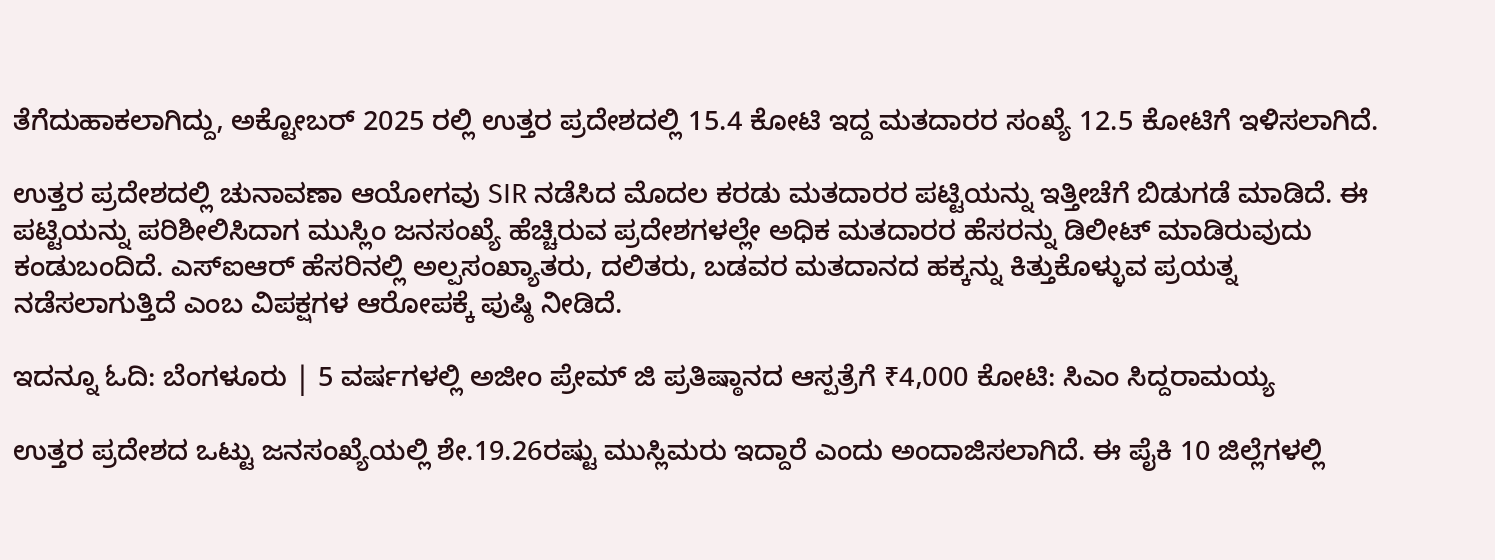ತೆಗೆದುಹಾಕಲಾಗಿದ್ದು, ಅಕ್ಟೋಬರ್ 2025 ರಲ್ಲಿ ಉತ್ತರ ಪ್ರದೇಶದಲ್ಲಿ 15.4 ಕೋಟಿ ಇದ್ದ ಮತದಾರರ ಸಂಖ್ಯೆ 12.5 ಕೋಟಿಗೆ ಇಳಿಸಲಾಗಿದೆ.

ಉತ್ತರ ಪ್ರದೇಶದಲ್ಲಿ ಚುನಾವಣಾ ಆಯೋಗವು SIR ನಡೆಸಿದ ಮೊದಲ ಕರಡು ಮತದಾರರ ಪಟ್ಟಿಯನ್ನು ಇತ್ತೀಚೆಗೆ ಬಿಡುಗಡೆ ಮಾಡಿದೆ. ಈ ಪಟ್ಟಿಯನ್ನು ಪರಿಶೀಲಿಸಿದಾಗ ಮುಸ್ಲಿಂ ಜನಸಂಖ್ಯೆ ಹೆಚ್ಚಿರುವ ಪ್ರದೇಶಗಳಲ್ಲೇ ಅಧಿಕ ಮತದಾರರ ಹೆಸರನ್ನು ಡಿಲೀಟ್ ಮಾಡಿರುವುದು ಕಂಡುಬಂದಿದೆ. ಎಸ್‌ಐಆರ್ ಹೆಸರಿನಲ್ಲಿ ಅಲ್ಪಸಂಖ್ಯಾತರು, ದಲಿತರು, ಬಡವರ ಮತದಾನದ ಹಕ್ಕನ್ನು ಕಿತ್ತುಕೊಳ್ಳುವ ಪ್ರಯತ್ನ ನಡೆಸಲಾಗುತ್ತಿದೆ ಎಂಬ ವಿಪಕ್ಷಗಳ ಆರೋಪಕ್ಕೆ ಪುಷ್ಠಿ ನೀಡಿದೆ.

ಇದನ್ನೂ ಓದಿ: ಬೆಂಗಳೂರು | 5 ವರ್ಷಗಳಲ್ಲಿ ಅಜೀಂ ಪ್ರೇಮ್ ಜಿ ಪ್ರತಿಷ್ಠಾನದ ಆಸ್ಪತ್ರೆಗೆ ₹4,000 ಕೋಟಿ: ಸಿಎಂ ಸಿದ್ದರಾಮಯ್ಯ

ಉತ್ತರ ಪ್ರದೇಶದ ಒಟ್ಟು ಜನಸಂಖ್ಯೆಯಲ್ಲಿ ಶೇ.19.26ರಷ್ಟು ಮುಸ್ಲಿಮರು ಇದ್ದಾರೆ ಎಂದು ಅಂದಾಜಿಸಲಾಗಿದೆ. ಈ ಪೈಕಿ 10 ಜಿಲ್ಲೆಗಳಲ್ಲಿ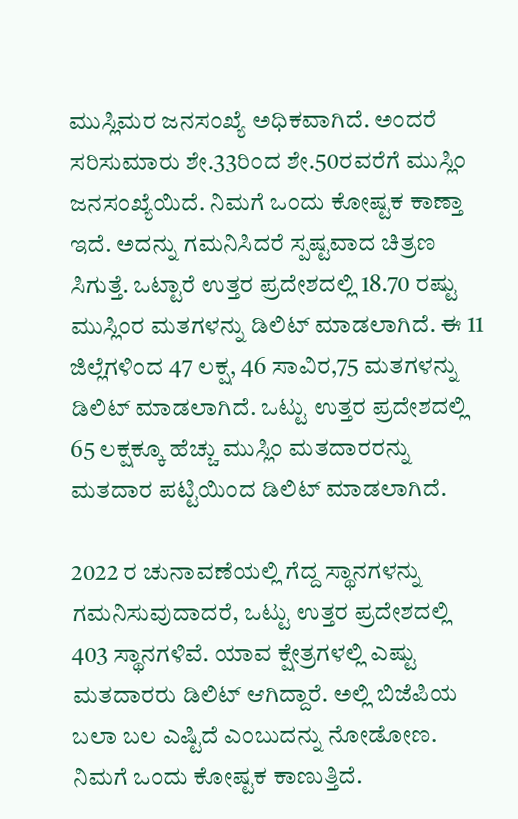ಮುಸ್ಲಿಮರ ಜನಸಂಖ್ಯೆ ಅಧಿಕವಾಗಿದೆ. ಅಂದರೆ ಸರಿಸುಮಾರು ಶೇ.33ರಿಂದ ಶೇ.50ರವರೆಗೆ ಮುಸ್ಲಿಂ ಜನಸಂಖ್ಯೆಯಿದೆ. ನಿಮಗೆ ಒಂದು ಕೋಷ್ಟಕ ಕಾಣ್ತಾ ಇದೆ. ಅದನ್ನು ಗಮನಿಸಿದರೆ ಸ್ಪಷ್ಟವಾದ ಚಿತ್ರಣ ಸಿಗುತ್ತೆ. ಒಟ್ಟಾರೆ ಉತ್ತರ ಪ್ರದೇಶದಲ್ಲಿ 18.70 ರಷ್ಟು ಮುಸ್ಲಿಂರ ಮತಗಳನ್ನು ಡಿಲಿಟ್‌ ಮಾಡಲಾಗಿದೆ. ಈ 11 ಜಿಲ್ಲೆಗಳಿಂದ 47 ಲಕ್ಷ, 46 ಸಾವಿರ,75 ಮತಗಳನ್ನು ಡಿಲಿಟ್‌ ಮಾಡಲಾಗಿದೆ. ಒಟ್ಟು ಉತ್ತರ ಪ್ರದೇಶದಲ್ಲಿ 65 ಲಕ್ಷಕ್ಕೂ ಹೆಚ್ಚು ಮುಸ್ಲಿಂ ಮತದಾರರನ್ನು ಮತದಾರ ಪಟ್ಟಿಯಿಂದ ಡಿಲಿಟ್‌ ಮಾಡಲಾಗಿದೆ.

2022 ರ ಚುನಾವಣೆಯಲ್ಲಿ ಗೆದ್ದ ಸ್ಥಾನಗಳನ್ನು ಗಮನಿಸುವುದಾದರೆ, ಒಟ್ಟು ಉತ್ತರ ಪ್ರದೇಶದಲ್ಲಿ 403 ಸ್ಥಾನಗಳಿವೆ. ಯಾವ ಕ್ಷೇತ್ರಗಳಲ್ಲಿ ಎಷ್ಟು ಮತದಾರರು ಡಿಲಿಟ್‌ ಆಗಿದ್ದಾರೆ. ಅಲ್ಲಿ ಬಿಜೆಪಿಯ ಬಲಾ ಬಲ ಎಷ್ಟಿದೆ ಎಂಬುದನ್ನು ನೋಡೋಣ. ನಿಮಗೆ ಒಂದು ಕೋಷ್ಟಕ ಕಾಣುತ್ತಿದೆ.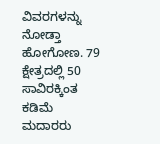ವಿವರಗಳನ್ನು ನೋಡ್ತಾ ಹೋಗೋಣ. 79 ಕ್ಷೇತ್ರದಲ್ಲಿ 50 ಸಾವಿರಕ್ಕಿಂತ ಕಡಿಮೆ ಮದಾರರು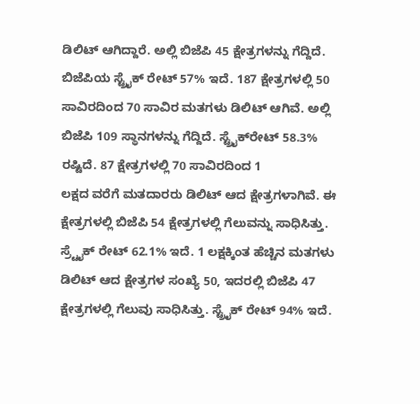ಡಿಲಿಟ್‌ ಆಗಿದ್ದಾರೆ. ಅಲ್ಲಿ ಬಿಜೆಪಿ 45 ಕ್ಷೇತ್ರಗಳನ್ನು ಗೆದ್ದಿದೆ. ಬಿಜೆಪಿಯ ಸ್ಟ್ರೈಕ್‌ ರೇಟ್‌ 57% ಇದೆ. 187 ಕ್ಷೇತ್ರಗಳಲ್ಲಿ 50 ಸಾವಿರದಿಂದ 70 ಸಾವಿರ ಮತಗಳು ಡಿಲಿಟ್‌ ಆಗಿವೆ. ಅಲ್ಲಿ ಬಿಜೆಪಿ 109 ಸ್ಥಾನಗಳನ್ನು ಗೆದ್ದಿದೆ. ಸ್ಟ್ರೈಕ್‌ರೇಟ್‌ 58.3% ರಷ್ಟಿದೆ. 87 ಕ್ಷೇತ್ರಗಳಲ್ಲಿ 70 ಸಾವಿರದಿಂದ 1
ಲಕ್ಷದ ವರೆಗೆ ಮತದಾರರು ಡಿಲಿಟ್‌ ಆದ ಕ್ಷೇತ್ರಗಳಾಗಿವೆ. ಈ ಕ್ಷೇತ್ರಗಳಲ್ಲಿ ಬಿಜೆಪಿ 54 ಕ್ಷೇತ್ರಗಳಲ್ಲಿ ಗೆಲುವನ್ನು ಸಾಧಿಸಿತ್ತು. ಸ್ರ್ಟೈಕ್‌ ರೇಟ್‌ 62.1% ಇದೆ. 1 ಲಕ್ಷಕ್ಕಿಂತ ಹೆಚ್ಚಿನ ಮತಗಳು ಡಿಲಿಟ್‌ ಆದ ಕ್ಷೇತ್ರಗಳ ಸಂಖ್ಯೆ 50, ಇದರಲ್ಲಿ ಬಿಜೆಪಿ 47 ಕ್ಷೇತ್ರಗಳಲ್ಲಿ ಗೆಲುವು ಸಾಧಿಸಿತ್ತು. ಸ್ಟ್ರೈಕ್‌ ರೇಟ್‌ 94% ಇದೆ.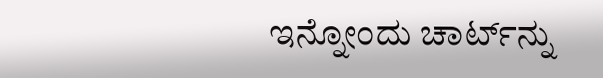ಇನ್ನೋಂದು ಚಾರ್ಟ್‌ನ್ನು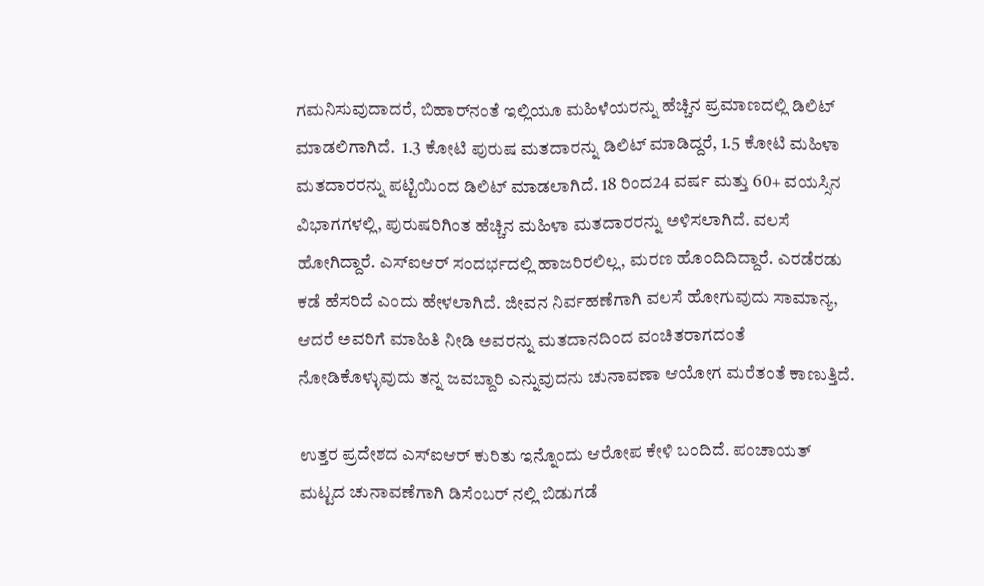ಗಮನಿಸುವುದಾದರೆ, ಬಿಹಾರ್‌ನಂತೆ ಇಲ್ಲಿಯೂ ಮಹಿಳೆಯರನ್ನು ಹೆಚ್ಚಿನ ಪ್ರಮಾಣದಲ್ಲಿ ಡಿಲಿಟ್‌ ಮಾಡಲಿಗಾಗಿದೆ.  1.3 ಕೋಟಿ ಪುರುಷ ಮತದಾರನ್ನು ಡಿಲಿಟ್‌ ಮಾಡಿದ್ದರೆ, 1.5 ಕೋಟಿ ಮಹಿಳಾ ಮತದಾರರನ್ನು ಪಟ್ಟಿಯಿಂದ ಡಿಲಿಟ್‌ ಮಾಡಲಾಗಿದೆ. 18 ರಿಂದ24 ವರ್ಷ ಮತ್ತು 60+ ವಯಸ್ಸಿನ ವಿಭಾಗಗಳಲ್ಲಿ, ಪುರುಷರಿಗಿಂತ ಹೆಚ್ಚಿನ ಮಹಿಳಾ ಮತದಾರರನ್ನು ಅಳಿಸಲಾಗಿದೆ. ವಲಸೆ ಹೋಗಿದ್ದಾರೆ. ಎಸ್‌ಐಆರ್‌ ಸಂದರ್ಭದಲ್ಲಿ ಹಾಜರಿರಲಿಲ್ಲ, ಮರಣ ಹೊಂದಿದಿದ್ದಾರೆ. ಎರಡೆರಡು ಕಡೆ ಹೆಸರಿದೆ ಎಂದು ಹೇಳಲಾಗಿದೆ. ಜೀವನ ನಿರ್ವಹಣೆಗಾಗಿ ವಲಸೆ ಹೋಗುವುದು ಸಾಮಾನ್ಯ, ಆದರೆ ಅವರಿಗೆ ಮಾಹಿತಿ ನೀಡಿ ಅವರನ್ನು ಮತದಾನದಿಂದ ವಂಚಿತರಾಗದಂತೆ ನೋಡಿಕೊಳ್ಳುವುದು ತನ್ನ ಜವಬ್ದಾರಿ ಎನ್ನುವುದನು ಚುನಾವಣಾ ಆಯೋಗ ಮರೆತಂತೆ ಕಾಣುತ್ತಿದೆ.

ಉತ್ತರ ಪ್ರದೇಶದ ಎಸ್‌ಐಆರ್‌ ಕುರಿತು ಇನ್ನೊಂದು ಆರೋಪ ಕೇಳಿ ಬಂದಿದೆ. ಪಂಚಾಯತ್‌ ಮಟ್ಟದ ಚುನಾವಣೆಗಾಗಿ ಡಿಸೆಂಬರ್‌ ನಲ್ಲಿ ಬಿಡುಗಡೆ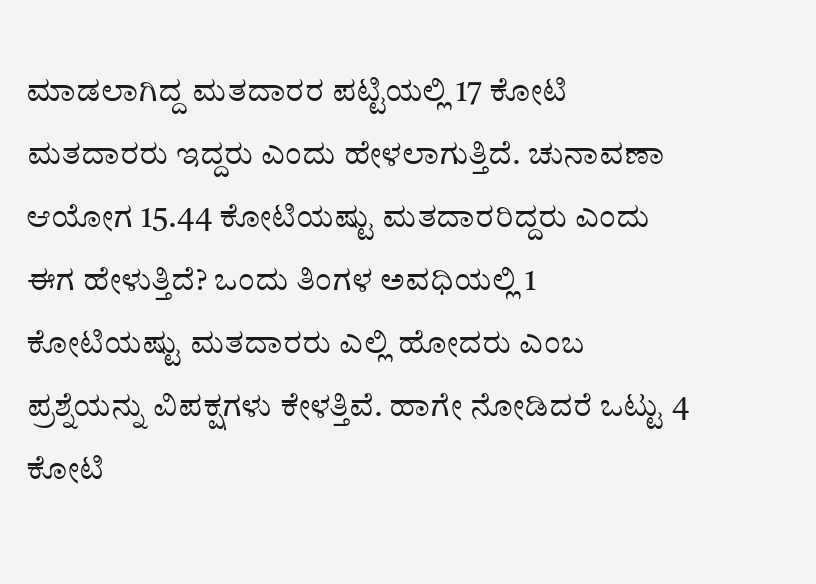ಮಾಡಲಾಗಿದ್ದ ಮತದಾರರ ಪಟ್ಟಿಯಲ್ಲಿ 17 ಕೋಟಿ ಮತದಾರರು ಇದ್ದರು ಎಂದು ಹೇಳಲಾಗುತ್ತಿದೆ. ಚುನಾವಣಾ ಆಯೋಗ 15.44 ಕೋಟಿಯಷ್ಟು ಮತದಾರರಿದ್ದರು ಎಂದು ಈಗ ಹೇಳುತ್ತಿದೆ? ಒಂದು ತಿಂಗಳ ಅವಧಿಯಲ್ಲಿ 1 ಕೋಟಿಯಷ್ಟು ಮತದಾರರು ಎಲ್ಲಿ ಹೋದರು ಎಂಬ ಪ್ರಶ್ನೆಯನ್ನು ವಿಪಕ್ಷಗಳು ಕೇಳತ್ತಿವೆ. ಹಾಗೇ ನೋಡಿದರೆ ಒಟ್ಟು 4 ಕೋಟಿ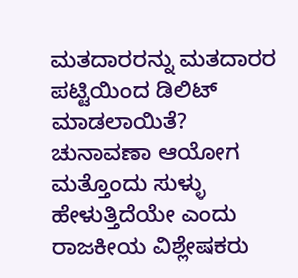ಮತದಾರರನ್ನು ಮತದಾರರ ಪಟ್ಟಿಯಿಂದ ಡಿಲಿಟ್‌ ಮಾಡಲಾಯಿತೆ? ಚುನಾವಣಾ ಆಯೋಗ ಮತ್ತೊಂದು ಸುಳ್ಳು ಹೇಳುತ್ತಿದೆಯೇ ಎಂದು ರಾಜಕೀಯ ವಿಶ್ಲೇಷಕರು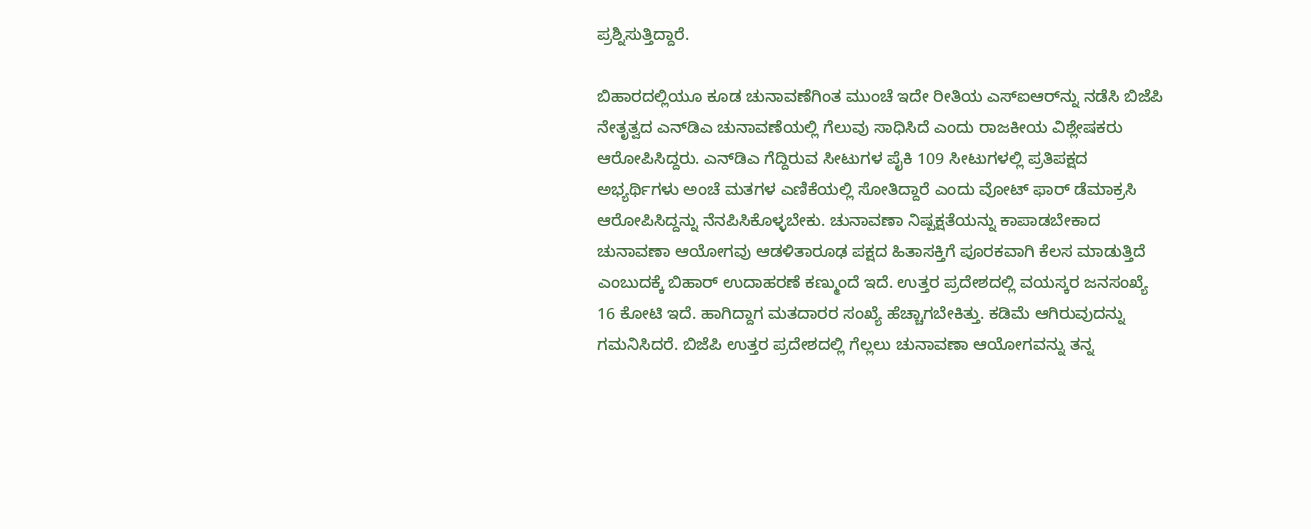ಪ್ರಶ್ನಿಸುತ್ತಿದ್ದಾರೆ.

ಬಿಹಾರದಲ್ಲಿಯೂ ಕೂಡ ಚುನಾವಣೆಗಿಂತ ಮುಂಚೆ ಇದೇ ರೀತಿಯ ಎಸ್‌ಐಆರ್‌ನ್ನು ನಡೆಸಿ ಬಿಜೆಪಿ ನೇತೃತ್ವದ ಎನ್‌ಡಿಎ ಚುನಾವಣೆಯಲ್ಲಿ ಗೆಲುವು ಸಾಧಿಸಿದೆ ಎಂದು ರಾಜಕೀಯ ವಿಶ್ಲೇಷಕರು ಆರೋಪಿಸಿದ್ದರು. ಎನ್‌ಡಿಎ ಗೆದ್ದಿರುವ ಸೀಟುಗಳ ಪೈಕಿ 109 ಸೀಟುಗಳಲ್ಲಿ ಪ್ರತಿಪಕ್ಷದ ಅಭ್ಯರ್ಥಿಗಳು ಅಂಚೆ ಮತಗಳ ಎಣಿಕೆಯಲ್ಲಿ ಸೋತಿದ್ದಾರೆ ಎಂದು ವೋಟ್ ಫಾರ್ ಡೆಮಾಕ್ರಸಿ ಆರೋಪಿಸಿದ್ದನ್ನು ನೆನಪಿಸಿಕೊಳ್ಳಬೇಕು. ಚುನಾವಣಾ ನಿಷ್ಪಕ್ಷತೆಯನ್ನು ಕಾಪಾಡಬೇಕಾದ ಚುನಾವಣಾ ಆಯೋಗವು ಆಡಳಿತಾರೂಢ ಪಕ್ಷದ ಹಿತಾಸಕ್ತಿಗೆ ಪೂರಕವಾಗಿ ಕೆಲಸ ಮಾಡುತ್ತಿದೆ ಎಂಬುದಕ್ಕೆ ಬಿಹಾರ್‌ ಉದಾಹರಣೆ ಕಣ್ಮುಂದೆ ಇದೆ. ಉತ್ತರ ಪ್ರದೇಶದಲ್ಲಿ ವಯಸ್ಕರ ಜನಸಂಖ್ಯೆ 16 ಕೋಟಿ ಇದೆ. ಹಾಗಿದ್ದಾಗ ಮತದಾರರ ಸಂಖ್ಯೆ ಹೆಚ್ಚಾಗಬೇಕಿತ್ತು. ಕಡಿಮೆ ಆಗಿರುವುದನ್ನು ಗಮನಿಸಿದರೆ. ಬಿಜೆಪಿ ಉತ್ತರ ಪ್ರದೇಶದಲ್ಲಿ ಗೆಲ್ಲಲು ಚುನಾವಣಾ ಆಯೋಗವನ್ನು ತನ್ನ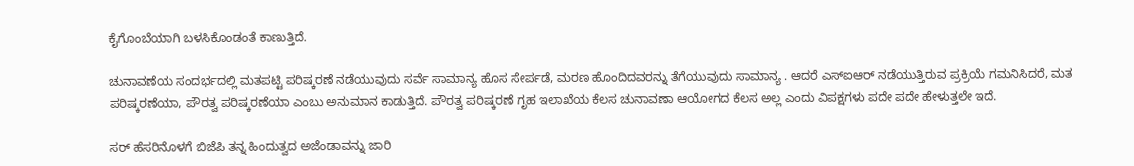ಕೈಗೊಂಬೆಯಾಗಿ ಬಳಸಿಕೊಂಡಂತೆ ಕಾಣುತ್ತಿದೆ.

ಚುನಾವಣೆಯ ಸಂದರ್ಭದಲ್ಲಿ ಮತಪಟ್ಟಿ ಪರಿಷ್ಕರಣೆ ನಡೆಯುವುದು ಸರ್ವೆ ಸಾಮಾನ್ಯ ಹೊಸ ಸೇರ್ಪಡೆ, ಮರಣ ಹೊಂದಿದವರನ್ನು ತೆಗೆಯುವುದು ಸಾಮಾನ್ಯ . ಆದರೆ ಎಸ್‌ಐಆರ್‌ ನಡೆಯುತ್ತಿರುವ ಪ್ರಕ್ರಿಯೆ ಗಮನಿಸಿದರೆ, ಮತ ಪರಿಷ್ಕರಣೆಯಾ, ಪೌರತ್ವ ಪರಿಷ್ಕರಣೆಯಾ ಎಂಬು ಅನುಮಾನ ಕಾಡುತ್ತಿದೆ. ಪೌರತ್ವ ಪರಿಷ್ಕರಣೆ ಗೃಹ ಇಲಾಖೆಯ ಕೆಲಸ ಚುನಾವಣಾ ಆಯೋಗದ ಕೆಲಸ ಅಲ್ಲ ಎಂದು ವಿಪಕ್ಷಗಳು ಪದೇ ಪದೇ ಹೇಳುತ್ತಲೇ ಇದೆ.

ಸರ್‌ ಹೆಸರಿನೊಳಗೆ ಬಿಜೆಪಿ ತನ್ನ ಹಿಂದುತ್ವದ ಅಜೆಂಡಾವನ್ನು ಜಾರಿ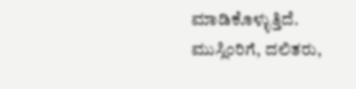ಮಾಡಿಕೊಳ್ಳುತ್ತಿದೆ. ಮುಸ್ಲಿಂರಿಗೆ, ದಲಿತರು,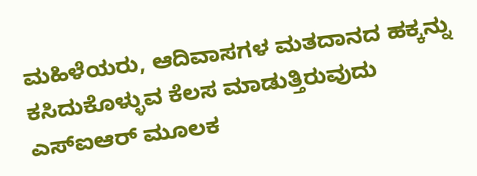ಮಹಿಳೆಯರು, ಆದಿವಾಸಗಳ ಮತದಾನದ ಹಕ್ಕನ್ನು ಕಸಿದುಕೊಳ್ಳುವ ಕೆಲಸ ಮಾಡುತ್ತಿರುವುದು ಎಸ್‌ಐಆರ್‌ ಮೂಲಕ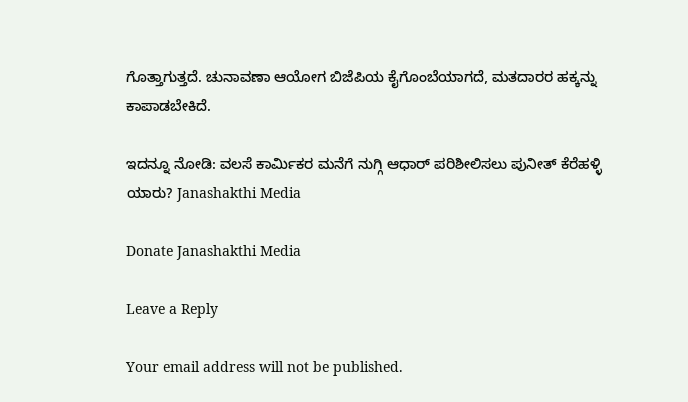ಗೊತ್ತಾಗುತ್ತದೆ. ಚುನಾವಣಾ ಆಯೋಗ ಬಿಜೆಪಿಯ ಕೈಗೊಂಬೆಯಾಗದೆ, ಮತದಾರರ ಹಕ್ಕನ್ನು ಕಾಪಾಡಬೇಕಿದೆ.

ಇದನ್ನೂ ನೋಡಿ: ವಲಸೆ ಕಾರ್ಮಿಕರ ಮನೆಗೆ ನುಗ್ಗಿ ಆಧಾರ್‌ ಪರಿಶೀಲಿಸಲು ಪುನೀತ್‌ ಕೆರೆಹಳ್ಳಿ ಯಾರು? Janashakthi Media

Donate Janashakthi Media

Leave a Reply

Your email address will not be published.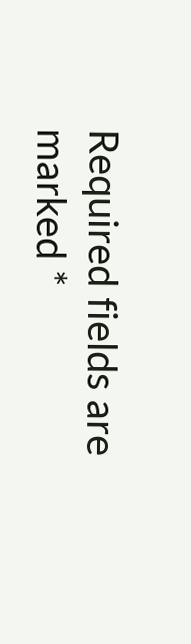Required fields are marked *